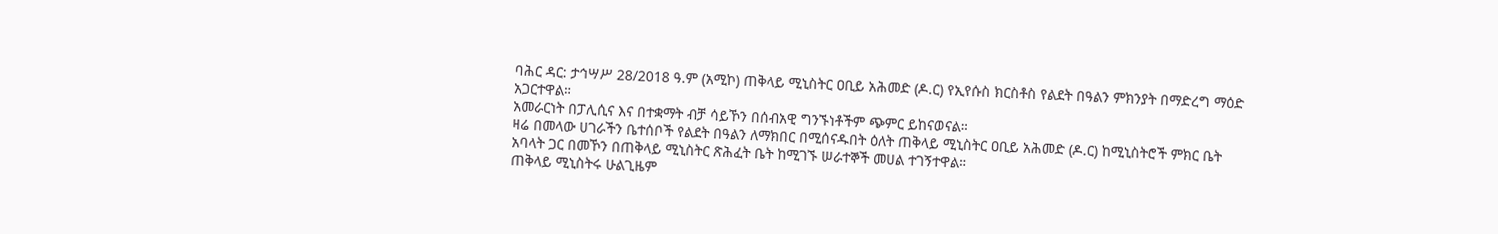ባሕር ዳር: ታኅሣሥ 28/2018 ዓ.ም (አሚኮ) ጠቅላይ ሚኒስትር ዐቢይ አሕመድ (ዶ.ር) የኢየሱስ ክርስቶስ የልደት በዓልን ምክንያት በማድረግ ማዕድ አጋርተዋል።
አመራርነት በፓሊሲና እና በተቋማት ብቻ ሳይኾን በሰብአዊ ግንኙነቶችም ጭምር ይከናወናል።
ዛሬ በመላው ሀገራችን ቤተሰቦች የልደት በዓልን ለማክበር በሚሰናዱበት ዕለት ጠቅላይ ሚኒስትር ዐቢይ አሕመድ (ዶ.ር) ከሚኒስትሮች ምክር ቤት አባላት ጋር በመኾን በጠቅላይ ሚኒስትር ጽሕፈት ቤት ከሚገኙ ሠራተኞች መሀል ተገኝተዋል።
ጠቅላይ ሚኒስትሩ ሁልጊዜም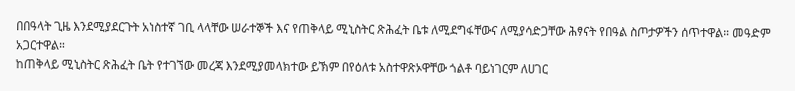በበዓላት ጊዜ እንደሚያደርጉት አነስተኛ ገቢ ላላቸው ሠራተኞች እና የጠቅላይ ሚኒስትር ጽሕፈት ቤቱ ለሚደግፋቸውና ለሚያሳድጋቸው ሕፃናት የበዓል ስጦታዎችን ሰጥተዋል። መዓድም አጋርተዋል።
ከጠቅላይ ሚኒስትር ጽሕፈት ቤት የተገኘው መረጃ እንደሚያመላክተው ይኽም በየዕለቱ አስተዋጽኦዋቸው ጎልቶ ባይነገርም ለሀገር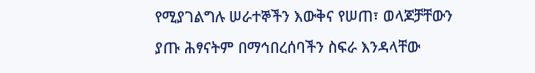የሚያገልግሉ ሠራተኞችን እውቅና የሠጠ፣ ወላጆቻቸውን ያጡ ሕፃናትም በማኅበረሰባችን ስፍራ እንዳላቸው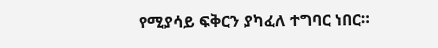የሚያሳይ ፍቅርን ያካፈለ ተግባር ነበር።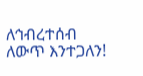ለኅብረተሰብ ለውጥ እንተጋለን!